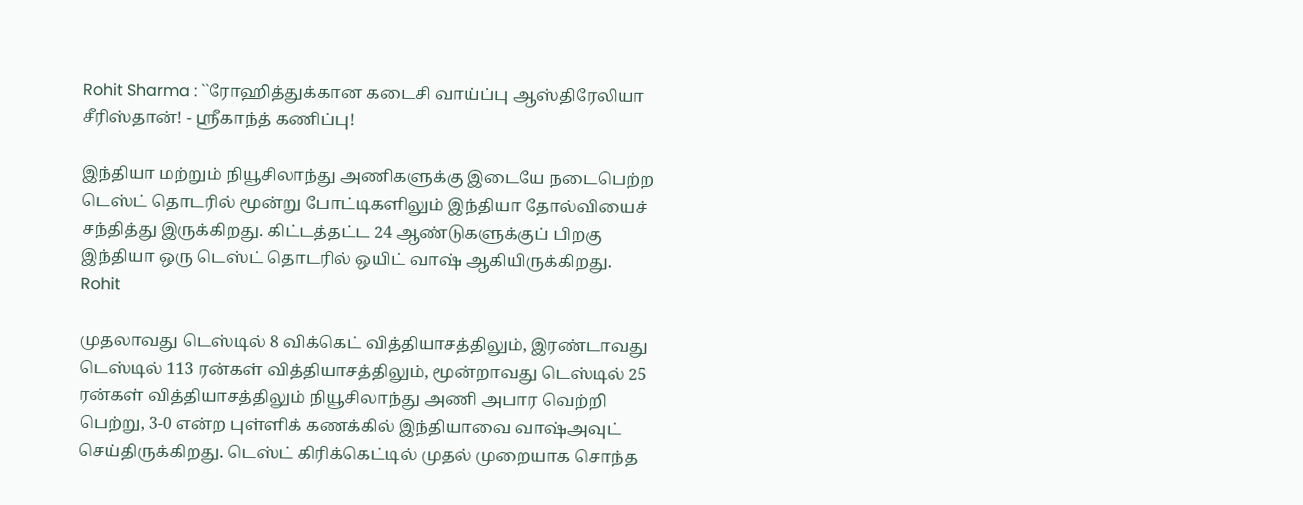Rohit Sharma : ``ரோஹித்துக்கான கடைசி வாய்ப்பு ஆஸ்திரேலியா சீரிஸ்தான்! - ஸ்ரீகாந்த் கணிப்பு!

இந்தியா மற்றும் நியூசிலாந்து அணிகளுக்கு இடையே நடைபெற்ற டெஸ்ட் தொடரில் மூன்று போட்டிகளிலும் இந்தியா தோல்வியைச் சந்தித்து இருக்கிறது. கிட்டத்தட்ட 24 ஆண்டுகளுக்குப் பிறகு இந்தியா ஒரு டெஸ்ட் தொடரில் ஒயிட் வாஷ் ஆகியிருக்கிறது.
Rohit

முதலாவது டெஸ்டில் 8 விக்கெட் வித்தியாசத்திலும், இரண்டாவது டெஸ்டில் 113 ரன்கள் வித்தியாசத்திலும், மூன்றாவது டெஸ்டில் 25 ரன்கள் வித்தியாசத்திலும் நியூசிலாந்து அணி அபார வெற்றி பெற்று, 3-0 என்ற புள்ளிக் கணக்கில் இந்தியாவை வாஷ்அவுட் செய்திருக்கிறது. டெஸ்ட் கிரிக்கெட்டில் முதல் முறையாக சொந்த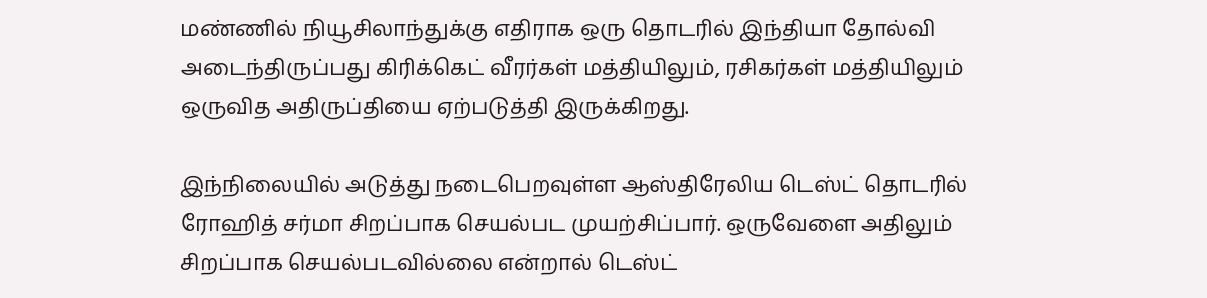மண்ணில் நியூசிலாந்துக்கு எதிராக ஒரு தொடரில் இந்தியா தோல்வி அடைந்திருப்பது கிரிக்கெட் வீரர்கள் மத்தியிலும், ரசிகர்கள் மத்தியிலும் ஒருவித அதிருப்தியை ஏற்படுத்தி இருக்கிறது.

இந்நிலையில் அடுத்து நடைபெறவுள்ள ஆஸ்திரேலிய டெஸ்ட் தொடரில் ரோஹித் சர்மா சிறப்பாக செயல்பட முயற்சிப்பார். ஒருவேளை அதிலும் சிறப்பாக செயல்படவில்லை என்றால் டெஸ்ட்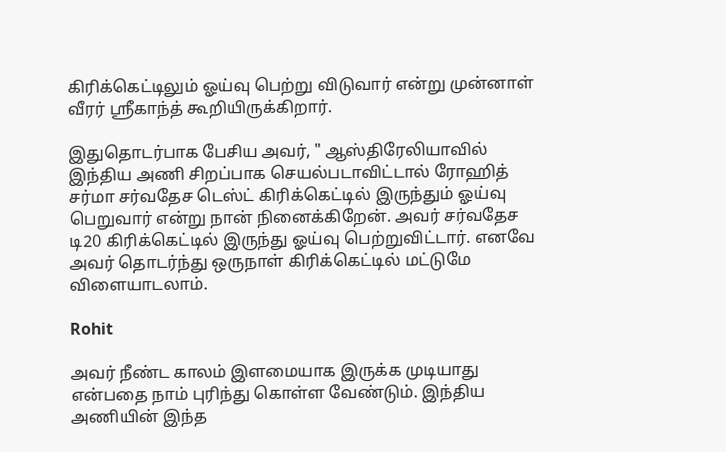கிரிக்கெட்டிலும் ஓய்வு பெற்று விடுவார் என்று முன்னாள் வீரர் ஸ்ரீகாந்த் கூறியிருக்கிறார்.

இதுதொடர்பாக பேசிய அவர், " ஆஸ்திரேலியாவில் இந்திய அணி சிறப்பாக செயல்படாவிட்டால் ரோஹித் சர்மா சர்வதேச டெஸ்ட் கிரிக்கெட்டில் இருந்தும் ஓய்வு பெறுவார் என்று நான் நினைக்கிறேன். அவர் சர்வதேச டி20 கிரிக்கெட்டில் இருந்து ஓய்வு பெற்றுவிட்டார். எனவே அவர் தொடர்ந்து ஒருநாள் கிரிக்கெட்டில் மட்டுமே விளையாடலாம்.

Rohit

அவர் நீண்ட காலம் இளமையாக இருக்க முடியாது என்பதை நாம் புரிந்து கொள்ள வேண்டும். இந்திய அணியின் இந்த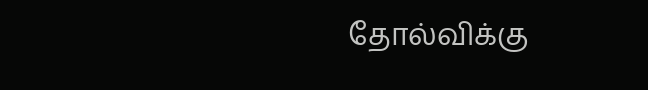தோல்விக்கு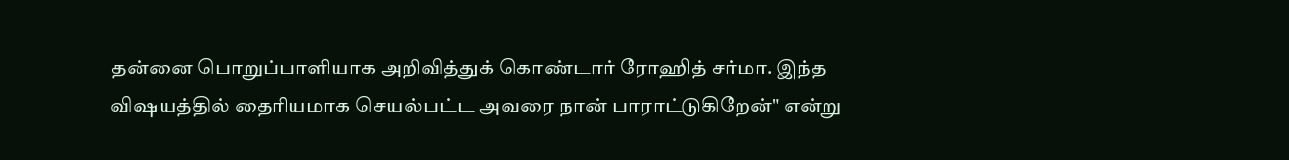தன்னை பொறுப்பாளியாக அறிவித்துக் கொண்டார் ரோஹித் சர்மா. இந்த விஷயத்தில் தைரியமாக செயல்பட்ட அவரை நான் பாராட்டுகிறேன்" என்று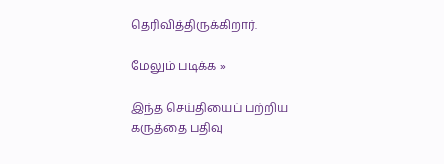தெரிவித்திருக்கிறார்.

மேலும் படிக்க »

இந்த செய்தியைப் பற்றிய கருத்தை பதிவு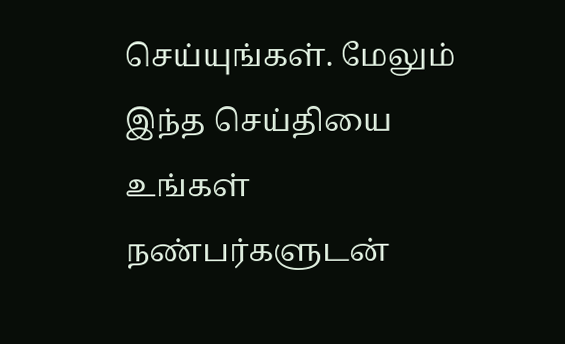செய்யுங்கள். மேலும் இந்த செய்தியை உங்கள் நண்பர்களுடன்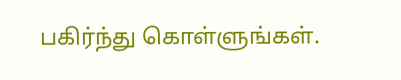பகிர்ந்து கொள்ளுங்கள்.